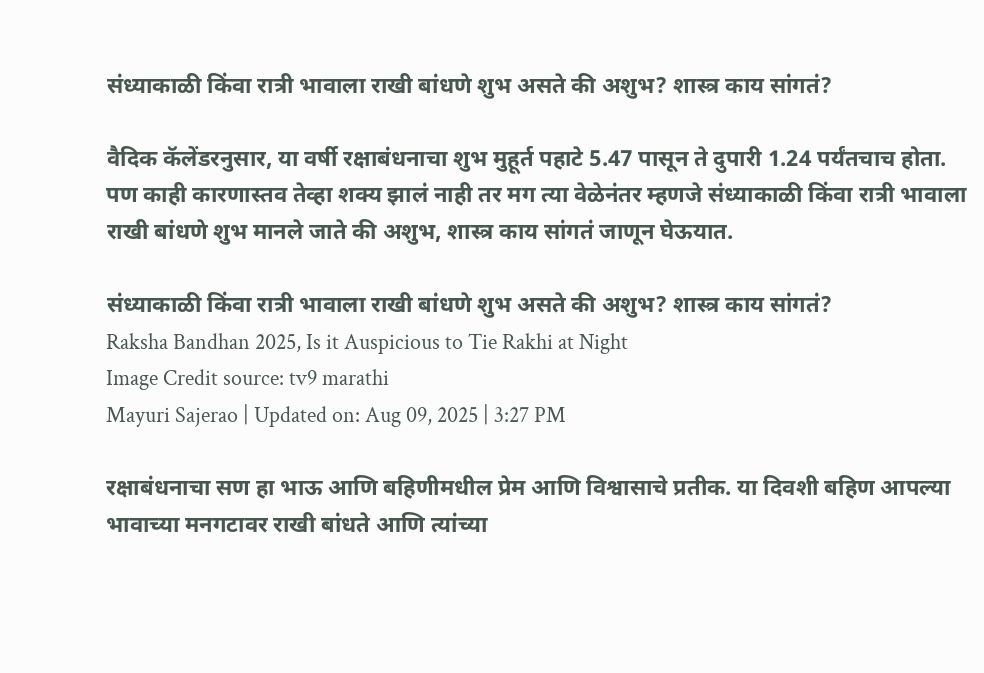संध्याकाळी किंवा रात्री भावाला राखी बांधणे शुभ असते की अशुभ? शास्त्र काय सांगतं?

वैदिक कॅलेंडरनुसार, या वर्षी रक्षाबंधनाचा शुभ मुहूर्त पहाटे 5.47 पासून ते दुपारी 1.24 पर्यंतचाच होता. पण काही कारणास्तव तेव्हा शक्य झालं नाही तर मग त्या वेळेनंतर म्हणजे संध्याकाळी किंवा रात्री भावाला राखी बांधणे शुभ मानले जाते की अशुभ, शास्त्र काय सांगतं जाणून घेऊयात.

संध्याकाळी किंवा रात्री भावाला राखी बांधणे शुभ असते की अशुभ? शास्त्र काय सांगतं?
Raksha Bandhan 2025, Is it Auspicious to Tie Rakhi at Night
Image Credit source: tv9 marathi
Mayuri Sajerao | Updated on: Aug 09, 2025 | 3:27 PM

रक्षाबंधनाचा सण हा भाऊ आणि बहिणीमधील प्रेम आणि विश्वासाचे प्रतीक. या दिवशी बहिण आपल्या भावाच्या मनगटावर राखी बांधते आणि त्यांच्या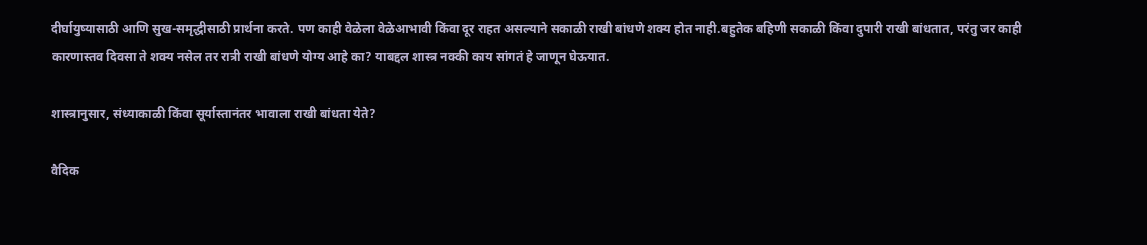दीर्घायुष्यासाठी आणि सुख-समृद्धीसाठी प्रार्थना करते. पण काही वेळेला वेळेआभावी किंवा दूर राहत असल्याने सकाळी राखी बांधणे शक्य होत नाही.बहुतेक बहिणी सकाळी किंवा दुपारी राखी बांधतात, परंतु जर काही कारणास्तव दिवसा ते शक्य नसेल तर रात्री राखी बांधणे योग्य आहे का? याबद्दल शास्त्र नक्की काय सांगतं हे जाणून घेऊयात.

शास्त्रानुसार, संध्याकाळी किंवा सूर्यास्तानंतर भावाला राखी बांधता येते?

वैदिक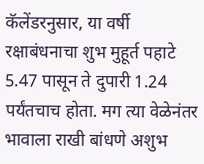कॅलेंडरनुसार, या वर्षी रक्षाबंधनाचा शुभ मुहूर्त पहाटे 5.47 पासून ते दुपारी 1.24 पर्यंतचाच होता. मग त्या वेळेनंतर भावाला राखी बांधणे अशुभ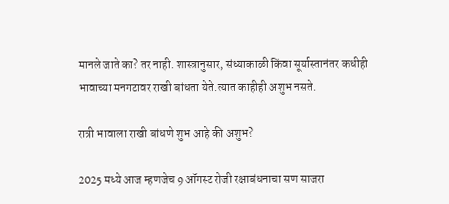मानले जाते का? तर नाही. शास्त्रानुसार, संध्याकाळी किंवा सूर्यास्तानंतर कधीही भावाच्या मनगटावर राखी बांधता येते.त्यात काहीही अशुभ नसते.

रात्री भावाला राखी बांधणे शुभ आहे की अशुभ?

2025 मध्ये आज म्हणजेच 9 ऑगस्ट रोजी रक्षाबंधनाचा सण साजरा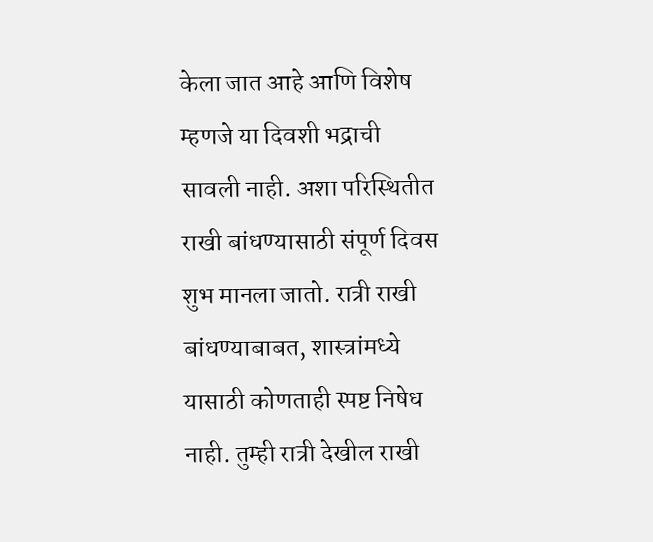केला जात आहे आणि विशेष म्हणजे या दिवशी भद्राची सावली नाही. अशा परिस्थितीत राखी बांधण्यासाठी संपूर्ण दिवस शुभ मानला जातो. रात्री राखी बांधण्याबाबत, शास्त्रांमध्ये यासाठी कोणताही स्पष्ट निषेध नाही. तुम्ही रात्री देखील राखी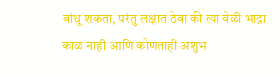बांधू शकता, परंतु लक्षात ठेवा की त्या वेळी भाद्रा काळ नाही आणि कोणताही अशुभ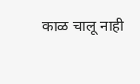काळ चालू नाही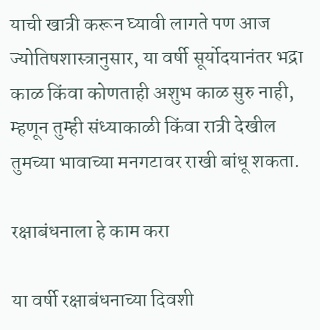याची खात्री करून घ्यावी लागते पण आज ज्योतिषशास्त्रानुसार, या वर्षी सूर्योदयानंतर भद्रा काळ किंवा कोणताही अशुभ काळ सुरु नाही, म्हणून तुम्ही संध्याकाळी किंवा रात्री देखील तुमच्या भावाच्या मनगटावर राखी बांधू शकता.

रक्षाबंधनाला हे काम करा

या वर्षी रक्षाबंधनाच्या दिवशी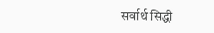सर्वार्थ सिद्धी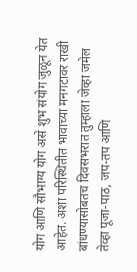योग आणि सौभाग्य योग असे शुभ संयोग जुळून येत आहेत. अशा परिस्थितीत भावाच्या मनगटावर राखी बांधण्यासोबतच दिवसभरात तुम्हाला जेव्हा जमेल तेव्हा पूजा-पाठ, जप-तप आणि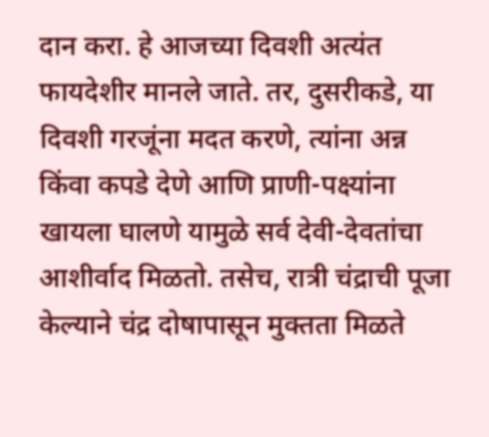दान करा. हे आजच्या दिवशी अत्यंत फायदेशीर मानले जाते. तर, दुसरीकडे, या दिवशी गरजूंना मदत करणे, त्यांना अन्न किंवा कपडे देणे आणि प्राणी-पक्ष्यांना खायला घालणे यामुळे सर्व देवी-देवतांचा आशीर्वाद मिळतो. तसेच, रात्री चंद्राची पूजा केल्याने चंद्र दोषापासून मुक्तता मिळते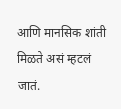आणि मानसिक शांती मिळते असं म्हटलं जातं.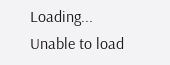Loading...
Unable to load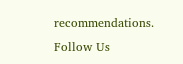recommendations.
Follow Us